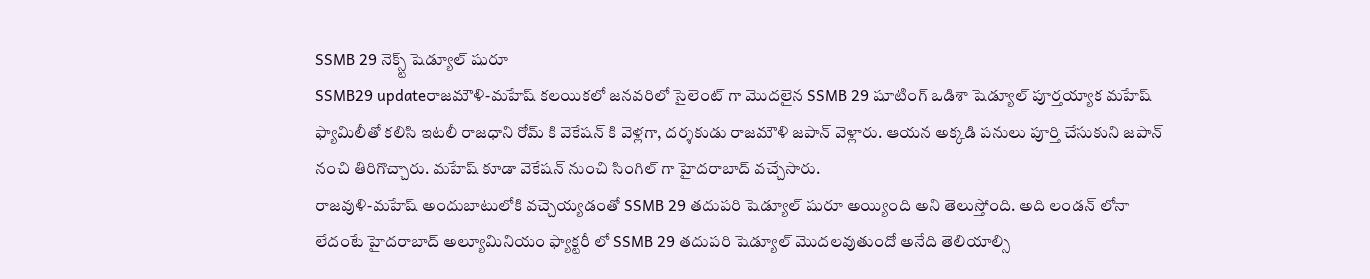SSMB 29 నెక్స్ట్ షెడ్యూల్ షురూ
SSMB29 updateరాజమౌళి-మహేష్ కలయికలో జనవరిలో సైలెంట్ గా మొదలైన SSMB 29 షూటింగ్ ఒడిశా షెడ్యూల్ పూర్తయ్యాక మహేష్ ఫ్యామిలీతో కలిసి ఇటలీ రాజధాని రోమ్ కి వెకేషన్ కి వెళ్లగా, దర్శకుడు రాజమౌళి జపాన్ వెళ్లారు. ఆయన అక్కడి పనులు పూర్తి చేసుకుని జపాన్ నంచి తిరిగొచ్చారు. మహేష్ కూడా వెకేషన్ నుంచి సింగిల్ గా హైదరాబాద్ వచ్చేసారు.
రాజవుళి-మహేష్ అందుబాటులోకి వచ్చెయ్యడంతో SSMB 29 తదుపరి షెడ్యూల్ షురూ అయ్యింది అని తెలుస్తోంది. అది లండన్ లోనా లేదంటే హైదరాబాద్ అల్యూమినియం ఫ్యాక్టరీ లో SSMB 29 తదుపరి షెడ్యూల్ మొదలవుతుందో అనేది తెలియాల్సి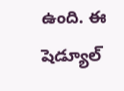ఉంది. ఈ షెడ్యూల్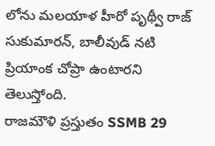లోను మలయాళ హీరో పృథ్వీ రాజ్ సుకుమారన్, బాలీవుడ్ నటి ప్రియాంక చోప్రా ఉంటారని తెలుస్తోంది.
రాజమౌళి ప్రస్తుతం SSMB 29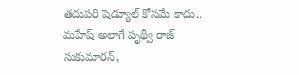తదుపరి షెడ్యూల్ కోసమే కాదు.. మహేష్ అలాగే పృథ్వీ రాజ్ సుకుమారన్,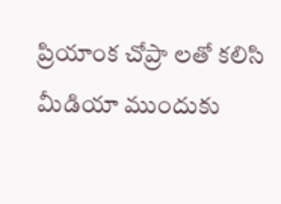ప్రియాంక చోప్రా లతో కలిసి మీడియా ముందుకు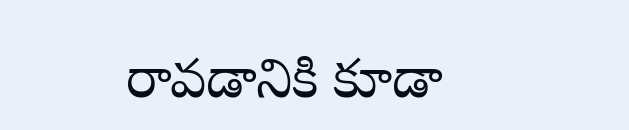రావడానికి కూడా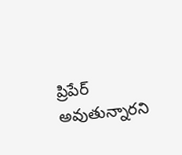ప్రిపేర్ అవుతున్నారని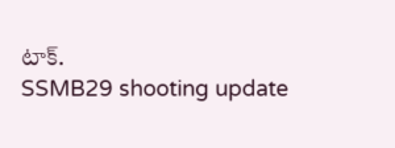టాక్.
SSMB29 shooting update